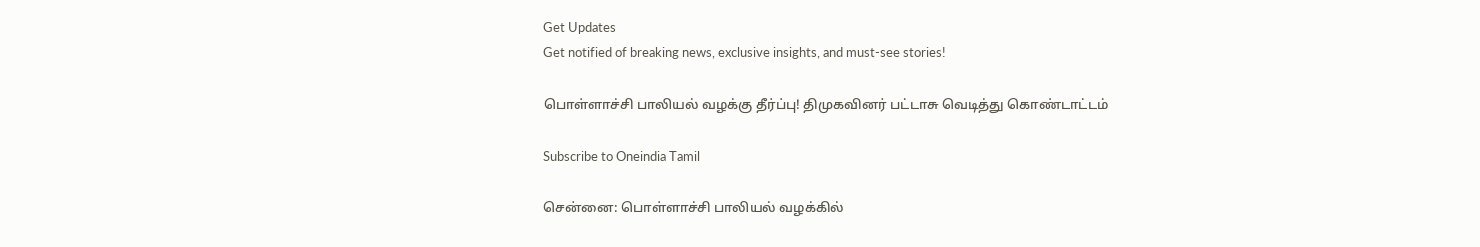Get Updates
Get notified of breaking news, exclusive insights, and must-see stories!

பொள்ளாச்சி பாலியல் வழக்கு தீர்ப்பு! திமுகவினர் பட்டாசு வெடித்து கொண்டாட்டம்

Subscribe to Oneindia Tamil

சென்னை: பொள்ளாச்சி பாலியல் வழக்கில்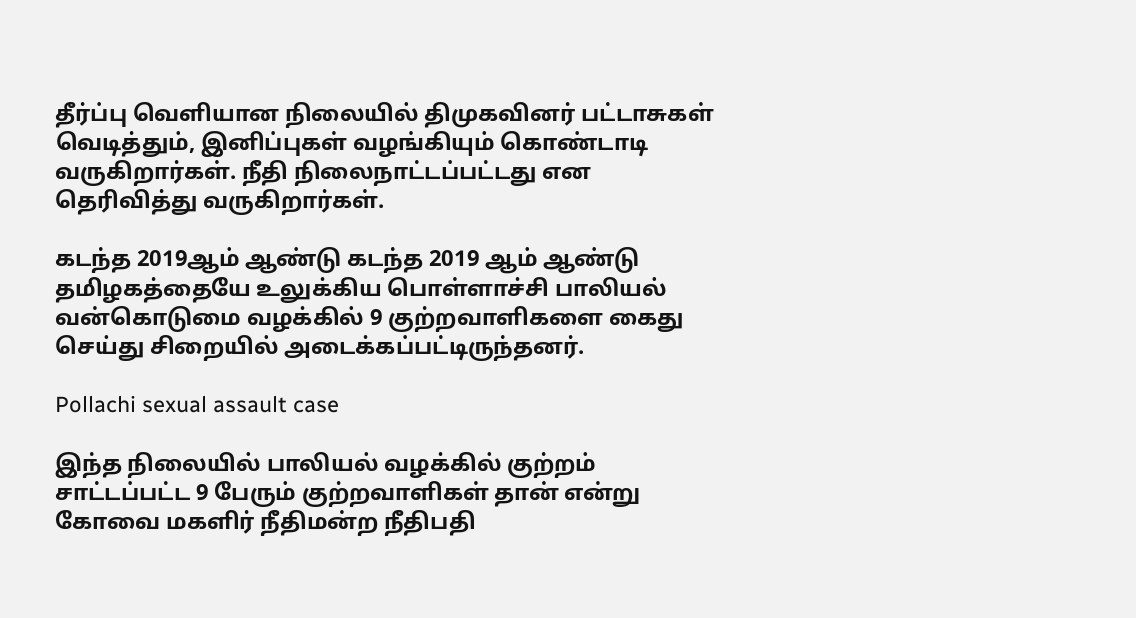தீர்ப்பு வெளியான நிலையில் திமுகவினர் பட்டாசுகள் வெடித்தும், இனிப்புகள் வழங்கியும் கொண்டாடி வருகிறார்கள். நீதி நிலைநாட்டப்பட்டது என தெரிவித்து வருகிறார்கள்.

கடந்த 2019ஆம் ஆண்டு கடந்த 2019 ஆம் ஆண்டு தமிழகத்தையே உலுக்கிய பொள்ளாச்சி பாலியல் வன்கொடுமை வழக்கில் 9 குற்றவாளிகளை கைது செய்து சிறையில் அடைக்கப்பட்டிருந்தனர்.

Pollachi sexual assault case

இந்த நிலையில் பாலியல் வழக்கில் குற்றம் சாட்டப்பட்ட 9 பேரும் குற்றவாளிகள் தான் என்று கோவை மகளிர் நீதிமன்ற நீதிபதி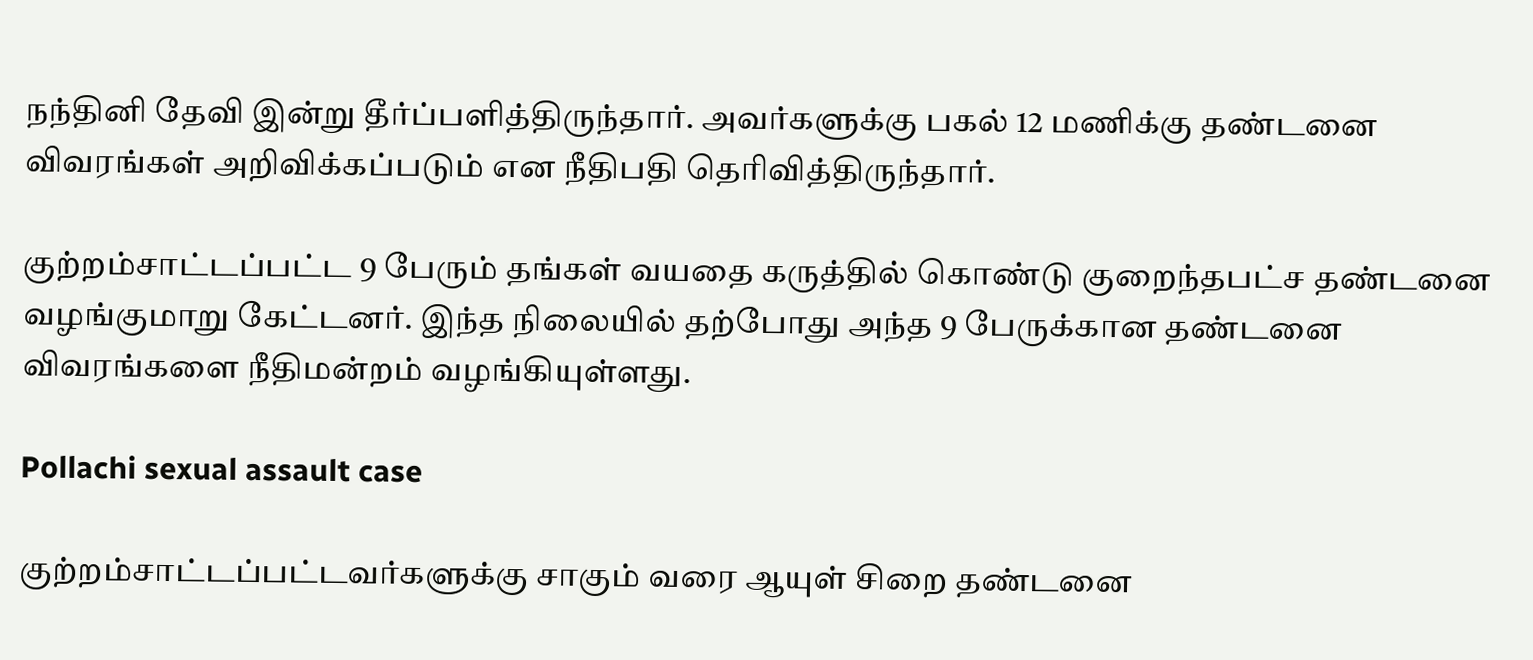நந்தினி தேவி இன்று தீர்ப்பளித்திருந்தார். அவர்களுக்கு பகல் 12 மணிக்கு தண்டனை விவரங்கள் அறிவிக்கப்படும் என நீதிபதி தெரிவித்திருந்தார்.

குற்றம்சாட்டப்பட்ட 9 பேரும் தங்கள் வயதை கருத்தில் கொண்டு குறைந்தபட்ச தண்டனை வழங்குமாறு கேட்டனர். இந்த நிலையில் தற்போது அந்த 9 பேருக்கான தண்டனை விவரங்களை நீதிமன்றம் வழங்கியுள்ளது.

Pollachi sexual assault case

குற்றம்சாட்டப்பட்டவர்களுக்கு சாகும் வரை ஆயுள் சிறை தண்டனை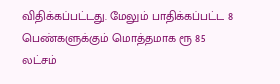விதிக்கப்பட்டது. மேலும் பாதிக்கப்பட்ட 8 பெண்களுக்கும் மொத்தமாக ரூ 85 லட்சம்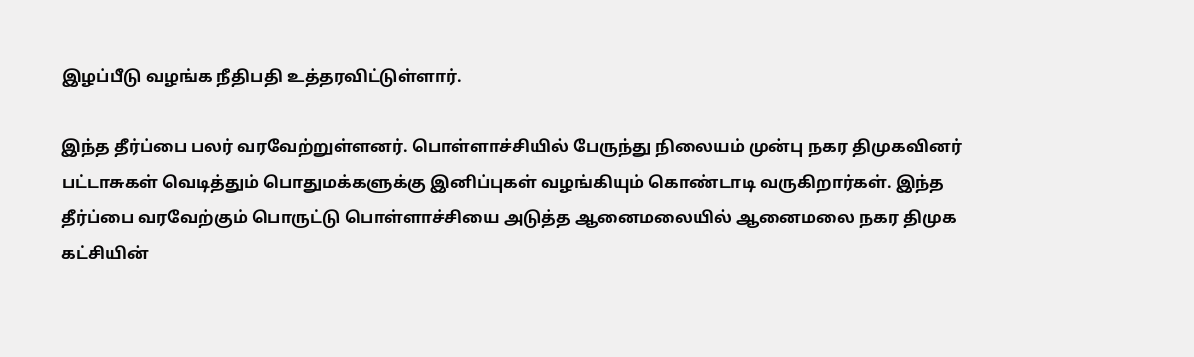இழப்பீடு வழங்க நீதிபதி உத்தரவிட்டுள்ளார்.

இந்த தீர்ப்பை பலர் வரவேற்றுள்ளனர். பொள்ளாச்சியில் பேருந்து நிலையம் முன்பு நகர திமுகவினர் பட்டாசுகள் வெடித்தும் பொதுமக்களுக்கு இனிப்புகள் வழங்கியும் கொண்டாடி வருகிறார்கள். இந்த தீர்ப்பை வரவேற்கும் பொருட்டு பொள்ளாச்சியை அடுத்த ஆனைமலையில் ஆனைமலை நகர திமுக கட்சியின்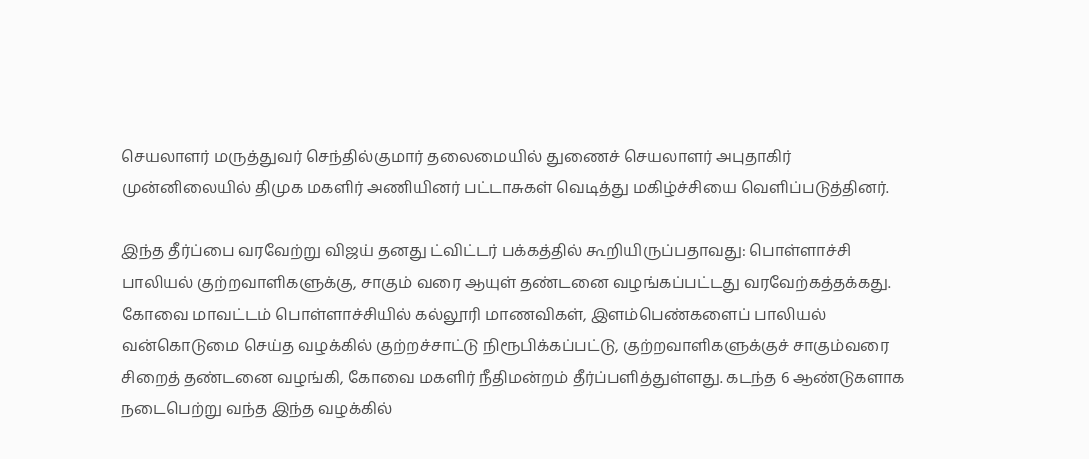செயலாளர் மருத்துவர் செந்தில்குமார் தலைமையில் துணைச் செயலாளர் அபுதாகிர் முன்னிலையில் திமுக மகளிர் அணியினர் பட்டாசுகள் வெடித்து மகிழ்ச்சியை வெளிப்படுத்தினர்.

இந்த தீர்ப்பை வரவேற்று விஜய் தனது ட்விட்டர் பக்கத்தில் கூறியிருப்பதாவது: பொள்ளாச்சி பாலியல் குற்றவாளிகளுக்கு, சாகும் வரை ஆயுள் தண்டனை வழங்கப்பட்டது வரவேற்கத்தக்கது. கோவை மாவட்டம் பொள்ளாச்சியில் கல்லூரி மாணவிகள், இளம்பெண்களைப் பாலியல் வன்கொடுமை செய்த வழக்கில் குற்றச்சாட்டு நிரூபிக்கப்பட்டு, குற்றவாளிகளுக்குச் சாகும்வரை சிறைத் தண்டனை வழங்கி, கோவை மகளிர் நீதிமன்றம் தீர்ப்பளித்துள்ளது. கடந்த 6 ஆண்டுகளாக நடைபெற்று வந்த இந்த வழக்கில்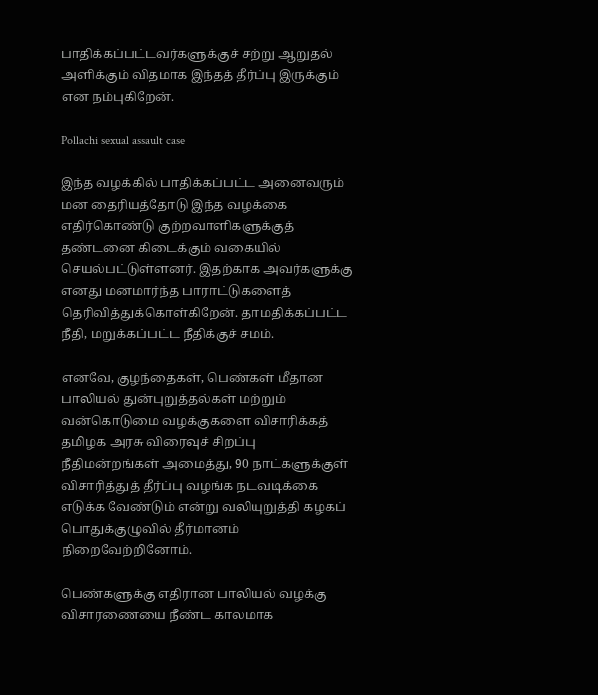பாதிக்கப்பட்டவர்களுக்குச் சற்று ஆறுதல் அளிக்கும் விதமாக இந்தத் தீர்ப்பு இருக்கும் என நம்புகிறேன்.

Pollachi sexual assault case

இந்த வழக்கில் பாதிக்கப்பட்ட அனைவரும் மன தைரியத்தோடு இந்த வழக்கை எதிர்கொண்டு குற்றவாளிகளுக்குத் தண்டனை கிடைக்கும் வகையில் செயல்பட்டுள்ளனர். இதற்காக அவர்களுக்கு எனது மனமார்ந்த பாராட்டுகளைத் தெரிவித்துக்கொள்கிறேன். தாமதிக்கப்பட்ட நீதி, மறுக்கப்பட்ட நீதிக்குச் சமம்.

எனவே, குழந்தைகள், பெண்கள் மீதான பாலியல் துன்புறுத்தல்கள் மற்றும் வன்கொடுமை வழக்குகளை விசாரிக்கத் தமிழக அரசு விரைவுச் சிறப்பு நீதிமன்றங்கள் அமைத்து, 90 நாட்களுக்குள் விசாரித்துத் தீர்ப்பு வழங்க நடவடிக்கை எடுக்க வேண்டும் என்று வலியுறுத்தி கழகப் பொதுக்குழுவில் தீர்மானம் நிறைவேற்றினோம்.

பெண்களுக்கு எதிரான பாலியல் வழக்கு விசாரணையை நீண்ட காலமாக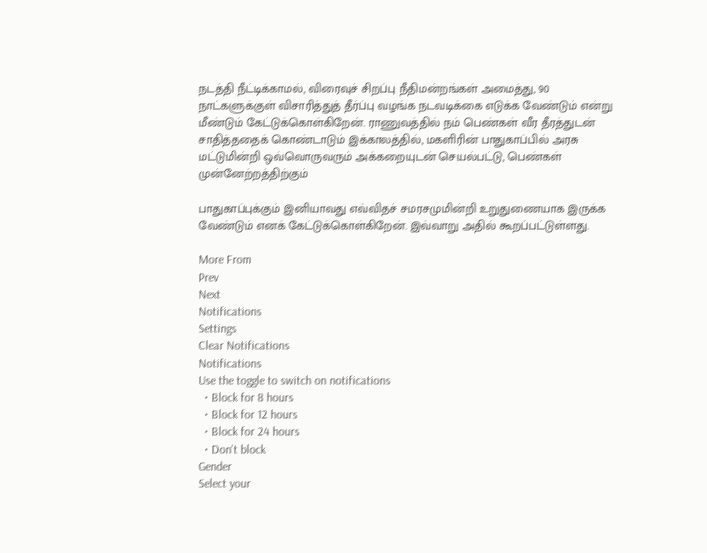நடத்தி நீட்டிக்காமல், விரைவுச் சிறப்பு நீதிமன்றங்கள் அமைத்து, 90 நாட்களுக்குள் விசாரித்துத் தீர்ப்பு வழங்க நடவடிக்கை எடுக்க வேண்டும் என்று மீண்டும் கேட்டுக்கொள்கிறேன். ராணுவத்தில் நம் பெண்கள் வீர தீரத்துடன் சாதித்ததைக் கொண்டாடும் இக்காலத்தில், மகளிரின் பாதுகாப்பில் அரசு மட்டுமின்றி ஒவ்வொருவரும் அக்கறையுடன் செயல்பட்டு, பெண்கள் முன்னேற்றத்திற்கும்

பாதுகாப்புக்கும் இனியாவது எவ்விதச் சமரசமுமின்றி உறுதுணையாக இருக்க வேண்டும் எனக் கேட்டுக்கொள்கிறேன். இவ்வாறு அதில் கூறப்பட்டுள்ளது.

More From
Prev
Next
Notifications
Settings
Clear Notifications
Notifications
Use the toggle to switch on notifications
  • Block for 8 hours
  • Block for 12 hours
  • Block for 24 hours
  • Don't block
Gender
Select your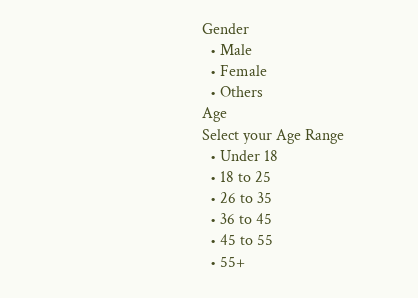Gender
  • Male
  • Female
  • Others
Age
Select your Age Range
  • Under 18
  • 18 to 25
  • 26 to 35
  • 36 to 45
  • 45 to 55
  • 55+